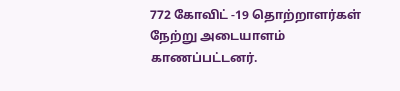772 கோவிட் -19 தொற்றாளர்கள் நேற்று அடையாளம் காணப்பட்டனர்.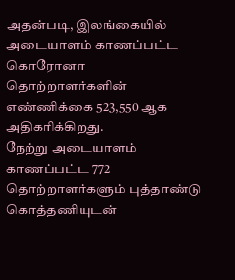அதன்படி, இலங்கையில் அடையாளம் காணப்பட்ட கொரோனா தொற்றாளர்களின் எண்ணிக்கை 523,550 ஆக அதிகரிக்கிறது.
நேற்று அடையாளம் காணப்பட்ட 772 தொற்றாளர்களும் புத்தாண்டு கொத்தணியுடன்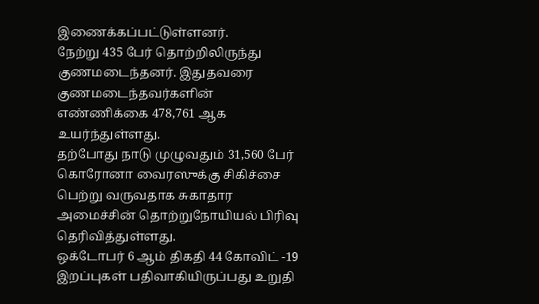இணைக்கப்பட்டுள்ளனர்.
நேற்று 435 பேர் தொற்றிலிருந்து குணமடைந்தனர். இதுதவரை குணமடைந்தவர்களின் எண்ணிக்கை 478,761 ஆக உயர்ந்துள்ளது.
தற்போது நாடு முழுவதும் 31,560 பேர் கொரோனா வைரஸுக்கு சிகிச்சை பெற்று வருவதாக சுகாதார அமைச்சின் தொற்றுநோயியல் பிரிவு தெரிவித்துள்ளது.
ஒக்டோபர் 6 ஆம் திகதி 44 கோவிட் -19 இறப்புகள் பதிவாகியிருப்பது உறுதி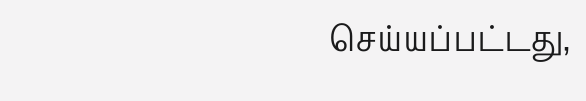செய்யப்பட்டது,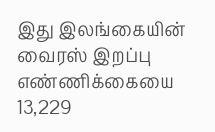இது இலங்கையின் வைரஸ் இறப்பு எண்ணிக்கையை 13,229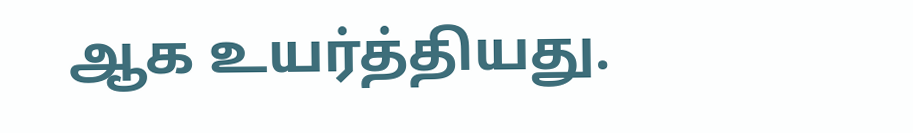ஆக உயர்த்தியது.